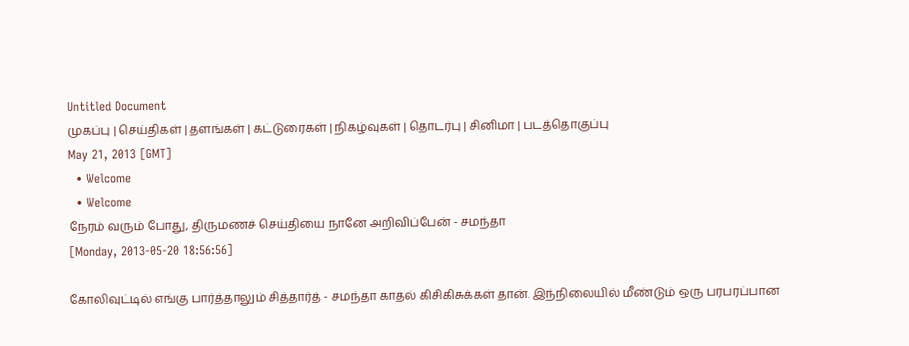Untitled Document
முகப்பு | செய்திகள் | தளங்கள் | கட்டுரைகள் | நிகழ்வுகள் | தொடர்பு | சினிமா | படத்தொகுப்பு
May 21, 2013 [GMT]
  • Welcome
  • Welcome
நேரம் வரும் போது, திருமணச் செய்தியை நானே அறிவிப்பேன் - சமந்தா
[Monday, 2013-05-20 18:56:56]

கோலிவுட்டில் எங்கு பார்த்தாலும் சித்தார்த் - சமந்தா காதல் கிசிகிசுக்கள் தான். இந்நிலையில் மீண்டும் ஒரு பரபரப்பான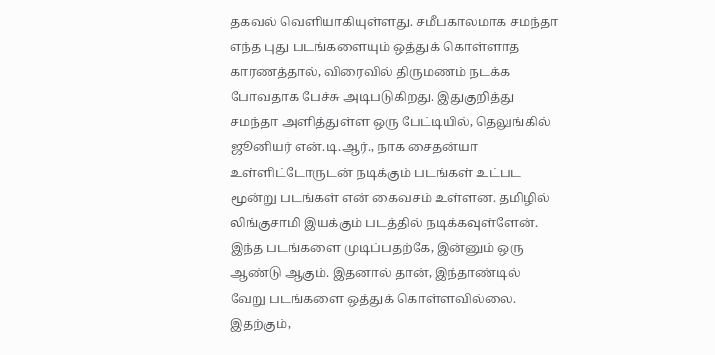தகவல் வெளியாகியுள்ளது. சமீபகாலமாக சமந்தா எந்த புது படங்களையும் ஒத்துக் கொள்ளாத காரணத்தால், விரைவில் திருமணம் நடக்க போவதாக பேச்சு அடிபடுகிறது. இதுகுறித்து சமந்தா அளித்துள்ள ஒரு பேட்டியில், தெலுங்கில் ஜூனியர் என்.டி.ஆர்., நாக சைதன்யா உள்ளிட்டோருடன் நடிக்கும் படங்கள் உட்பட மூன்று படங்கள் என் கைவசம் உள்ளன. தமிழில் லிங்குசாமி இயக்கும் படத்தில் நடிக்கவுள்ளேன். இந்த படங்களை முடிப்பதற்கே, இன்னும் ஒரு ஆண்டு ஆகும். இதனால் தான், இந்தாண்டில் வேறு படங்களை ஒத்துக் கொள்ளவில்லை. இதற்கும்,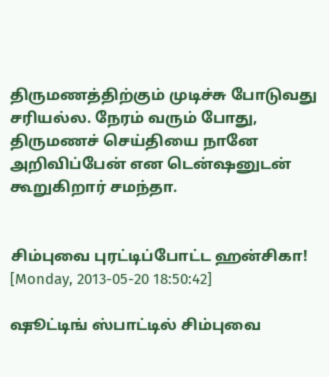திருமணத்திற்கும் முடிச்சு போடுவது சரியல்ல. நேரம் வரும் போது, திருமணச் செய்தியை நானே அறிவிப்பேன் என டென்ஷனுடன் கூறுகிறார் சமந்தா.


சிம்புவை புரட்டிப்போட்ட ஹன்சிகா!
[Monday, 2013-05-20 18:50:42]

ஷூட்டிங் ஸ்பாட்டில் சிம்புவை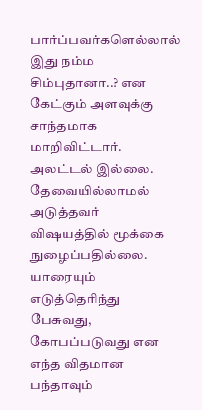பார்ப்பவர்களெல்லால் இது நம்ம சிம்புதானா..? என கேட்கும் அளவுக்கு சாந்தமாக மாறிவிட்டார். அலட்டல் இல்லை. தேவையில்லாமல் அடுத்தவர் விஷயத்தில் மூக்கை நுழைப்பதில்லை. யாரையும் எடுத்தெரிந்து பேசுவது, கோபப்படுவது என எந்த விதமான பந்தாவும்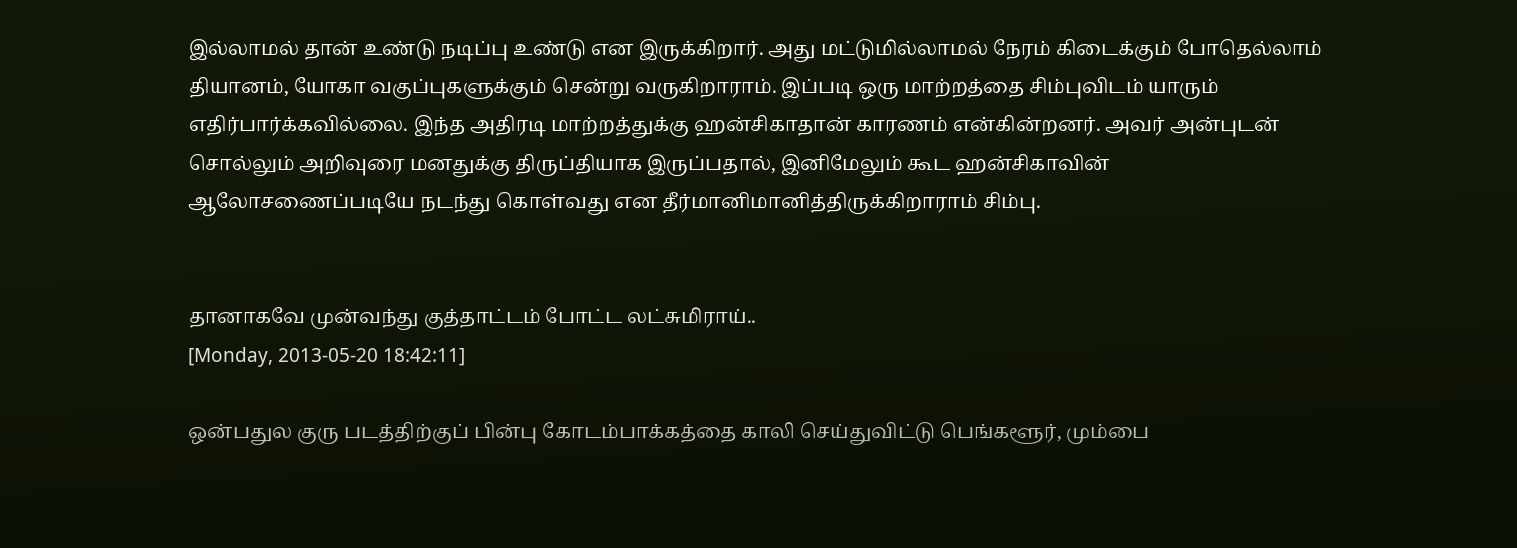இல்லாமல் தான் உண்டு நடிப்பு உண்டு என இருக்கிறார். அது மட்டுமில்லாமல் நேரம் கிடைக்கும் போதெல்லாம் தியானம், யோகா வகுப்புகளுக்கும் சென்று வருகிறாராம். இப்படி ஒரு மாற்றத்தை சிம்புவிடம் யாரும் எதிர்பார்க்கவில்லை. இந்த அதிரடி மாற்றத்துக்கு ஹன்சிகாதான் காரணம் என்கின்றனர். அவர் அன்புடன் சொல்லும் அறிவுரை மனதுக்கு திருப்தியாக இருப்பதால், இனிமேலும் கூட ஹன்சிகாவின் ஆலோசணைப்படியே நடந்து கொள்வது என தீர்மானிமானித்திருக்கிறாராம் சிம்பு.


தானாகவே முன்வந்து குத்தாட்டம் போட்ட லட்சுமிராய்..
[Monday, 2013-05-20 18:42:11]

ஒன்பதுல குரு படத்திற்குப் பின்பு கோடம்பாக்கத்தை காலி செய்துவிட்டு பெங்களூர், மும்பை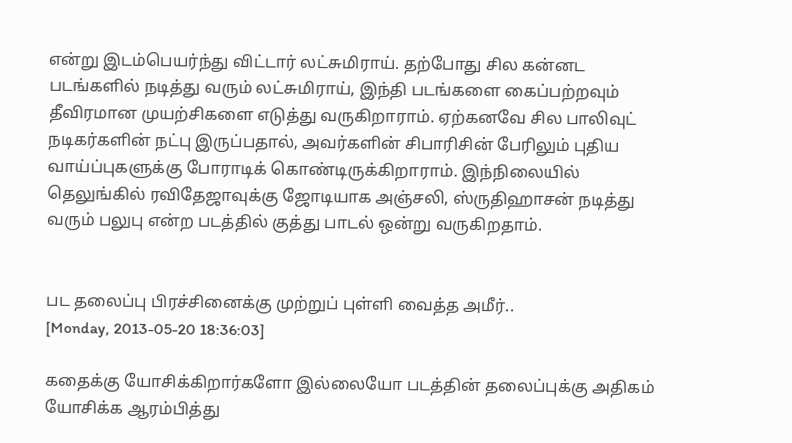என்று இடம்பெயர்ந்து விட்டார் லட்சுமிராய். தற்போது சில கன்னட படங்களில் நடித்து வரும் லட்சுமிராய், இந்தி படங்களை கைப்பற்றவும் தீவிரமான முயற்சிகளை எடுத்து வருகிறாராம். ஏற்கனவே சில பாலிவுட் நடிகர்களின் நட்பு இருப்பதால், அவர்களின் சிபாரிசின் பேரிலும் புதிய வாய்ப்புகளுக்கு போராடிக் கொண்டிருக்கிறாராம். இந்நிலையில் தெலுங்கில் ரவிதேஜாவுக்கு ஜோடியாக அஞ்சலி, ஸ்ருதிஹாசன் நடித்து வரும் பலுபு என்ற படத்தில் குத்து பாடல் ஒன்று வருகிறதாம்.


பட தலைப்பு பிரச்சினைக்கு முற்றுப் புள்ளி வைத்த அமீர்..
[Monday, 2013-05-20 18:36:03]

கதைக்கு யோசிக்கிறார்களோ இல்லையோ படத்தின் தலைப்புக்கு அதிகம் யோசிக்க ஆரம்பித்து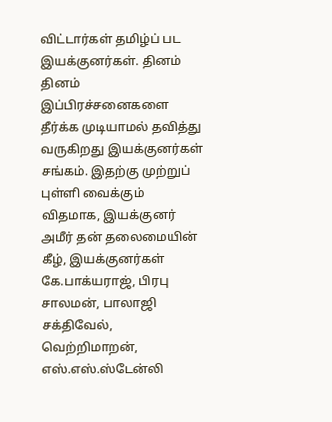விட்டார்கள் தமிழ்ப் பட இயக்குனர்கள். தினம் தினம் இப்பிரச்சனைகளை தீர்க்க முடியாமல் தவித்து வருகிறது இயக்குனர்கள் சங்கம். இதற்கு முற்றுப் புள்ளி வைக்கும் விதமாக, இயக்குனர் அமீர் தன் தலைமையி‌ன் கீழ், இயக்குனர்கள் கே.பாக்யராஜ், பிரபு சாலமன், பாலாஜி சக்திவேல், வெற்றிமாறன், எஸ்.எஸ்.ஸ்டேன்லி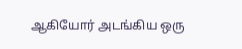ஆகியோர் அடங்கிய ஒரு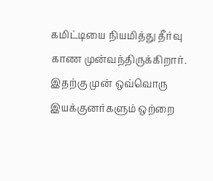கமிட்டியை நியமித்து தீர்வு காண முன்வந்திருக்கிறார். இதற்கு முன் ஒவ்வொரு இயக்குனர்களும் ஒற்றை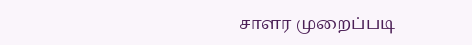சாளர முறைப்படி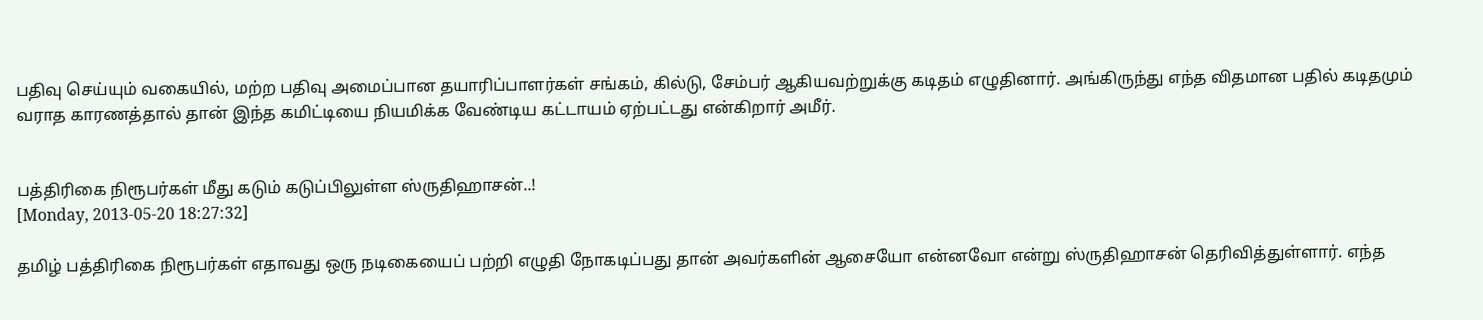பதிவு செய்யும் வகையில், மற்ற பதிவு அமைப்பான தயாரிப்பாளர்கள் சங்கம், கில்டு, சேம்பர் ஆகியவற்றுக்கு கடிதம் எழுதினார். அங்கிருந்து எந்த விதமான பதில் கடிதமும் வராத காரணத்தால் தான் இந்த கமிட்டியை நியமிக்க வேண்டிய கட்டாயம் ஏற்பட்டது என்கிறார் அமீர்.


பத்திரிகை நிரூபர்கள் மீது கடும் கடுப்பிலுள்ள ஸ்ருதிஹாசன்..!
[Monday, 2013-05-20 18:27:32]

தமிழ் பத்திரிகை நிரூபர்கள் எதாவது ஒரு நடிகையைப் பற்றி எழுதி நோகடிப்பது தான் அவர்களின் ஆசையோ என்னவோ என்று ஸ்ருதிஹாசன் தெரிவித்துள்ளார். எந்த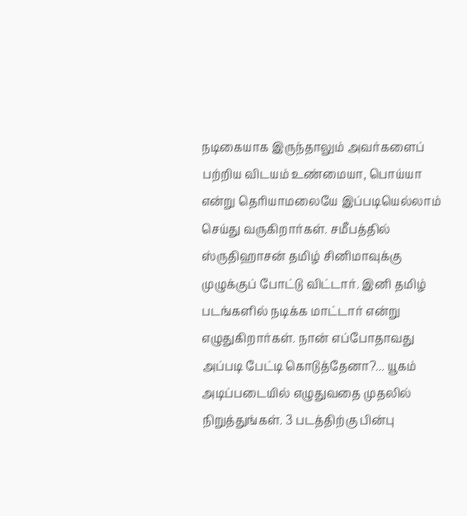நடிகையாக இருந்தாலும் அவர்களைப் பற்றிய விடயம் உண்மையா, பொய்யா என்று தெரியாமலையே இப்படியெல்லாம் செய்து வருகிறார்கள். சமீபத்தில் ஸ்ருதிஹாசன் தமிழ் சினிமாவுக்கு முழுக்குப் போட்டு விட்டார். இனி தமிழ் படங்களில் நடிக்க மாட்டார் என்று எழுதுகிறார்கள். நான் எப்போதாவது அப்படி பேட்டி கொடுத்தேனா?... யூகம் அடிப்படையில் எழுதுவதை முதலில் நிறுத்துங்கள். 3 படத்திற்கு பின்பு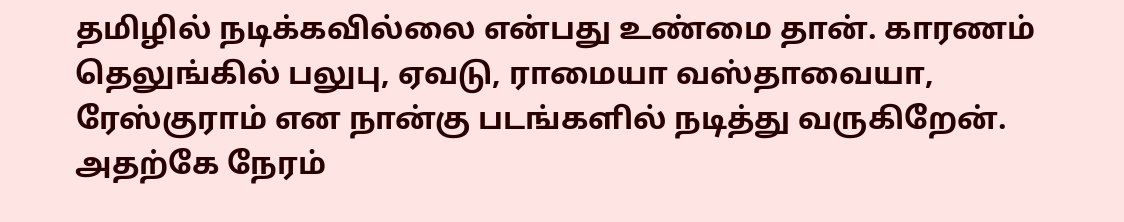தமிழில் நடிக்கவில்லை என்பது உண்மை தான். காரணம் தெலுங்கில் பலுபு, ஏவடு, ராமையா வஸ்தாவையா, ரேஸ்குராம் என நான்கு படங்களில் நடித்து வருகிறேன். அதற்கே நேரம்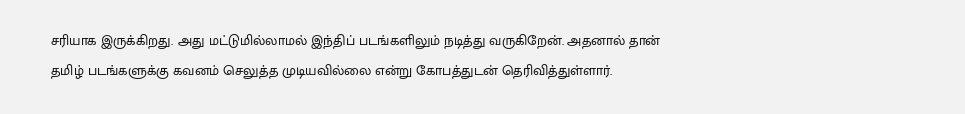சரியாக இருக்கிறது. அது மட்டுமில்லாமல் இந்திப் படங்களிலும் நடித்து வருகிறேன். அதனால் தான் தமிழ் படங்களுக்கு கவனம் செலுத்த முடியவில்லை என்று கோபத்துடன் தெரிவித்துள்ளார்.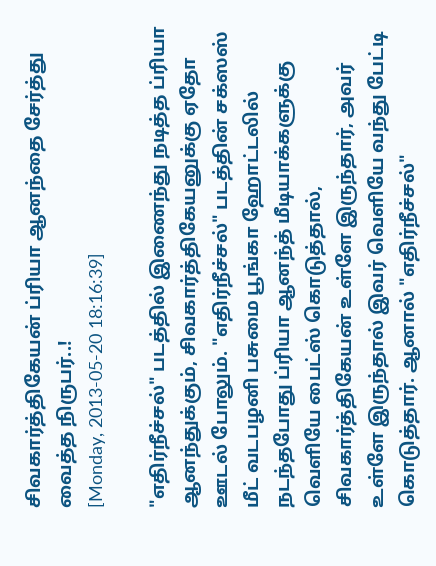சிவகார்த்திகேயன் ப்ரியா ஆனந்தை சேர்த்து வைத்த நிருபர்..!
[Monday, 2013-05-20 18:16:39]

"எதிர்நீச்சல்" படத்தில் இணைந்து நடித்த ப்ரியா ஆனந்துக்கும், சிவகார்த்திகேயனுக்கு ஏதோ ஊடல் போலும். "எதிர்நீச்சல்" படத்தின் சக்ஸஸ் மீட் வடபழனி பசுமை பூங்கா ஹோட்டலில் நடந்தபோது ப்ரியா ஆனந்த் மீடியாக்களுக்கு வெளியே பைட்ஸ் கொடுத்தால், சிவகார்த்திகேயன் உள்ளே இருந்தார், அவர் உள்ளே இருந்தால் இவர் வெளியே வந்து பேட்டி கொடுத்தார். ஆனால் "எதிர்நீச்சல்"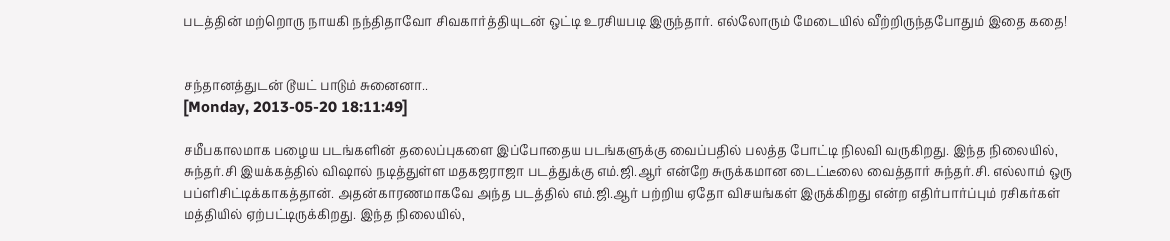படத்தின் மற்றொரு நாயகி நந்திதாவோ சிவகார்த்தியுடன் ஒட்டி உரசியபடி இருந்தார். எல்லோரும் மேடையில் வீற்றிருந்தபோதும் இதை கதை!


சந்தானத்துடன் டூயட் பாடும் சுனைனா..
[Monday, 2013-05-20 18:11:49]

சமீபகாலமாக பழைய படங்களின் தலைப்புகளை இப்போதைய படங்களுக்கு வைப்பதில் பலத்த போட்டி நிலவி வருகிறது. இந்த நிலையில், சுந்தர்.சி இயக்கத்தில் விஷால் நடித்துள்ள மதகஜராஜா படத்துக்கு எம்.ஜி.ஆர் என்றே சுருக்கமான டைட்டீலை வைத்தார் சுந்தர்.சி. எல்லாம் ஒரு பப்ளிசிட்டிக்காகத்தான். அதன்காரணமாகவே அந்த படத்தில் எம்.ஜி.ஆர் பற்றிய ஏதோ விசயங்கள் இருக்கிறது என்ற எதிர்பார்ப்பும் ரசிகர்கள் மத்தியில் ஏற்பட்டிருக்கிறது. இந்த நிலையில்,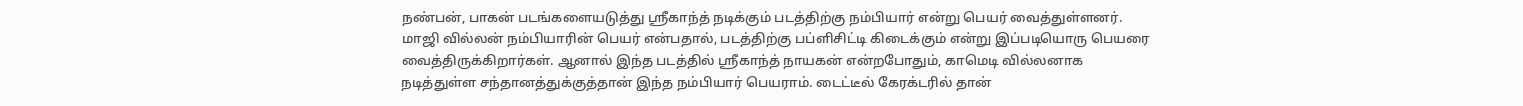நண்பன், பாகன் படங்களையடுத்து ஸ்ரீகாந்த் நடிக்கும் படத்திற்கு நம்பியார் என்று பெயர் வைத்துள்ளனர். மாஜி வில்லன் நம்பியாரின் பெயர் என்பதால், படத்திற்கு பப்ளிசிட்டி கிடைக்கும் என்று இப்படியொரு பெயரை வைத்திருக்கிறார்கள். ஆனால் இந்த படத்தில் ஸ்ரீகாந்த் நாயகன் என்றபோதும், காமெடி வில்லனாக நடித்துள்ள சந்தானத்துக்குத்தான் இந்த நம்பியார் பெயராம். டைட்டீல் கேரக்டரில் தான்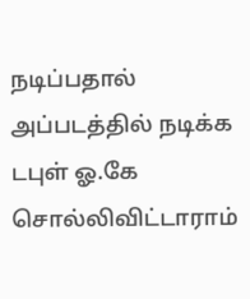நடிப்பதால் அப்படத்தில் நடிக்க டபுள் ஓ.கே சொல்லிவிட்டாராம்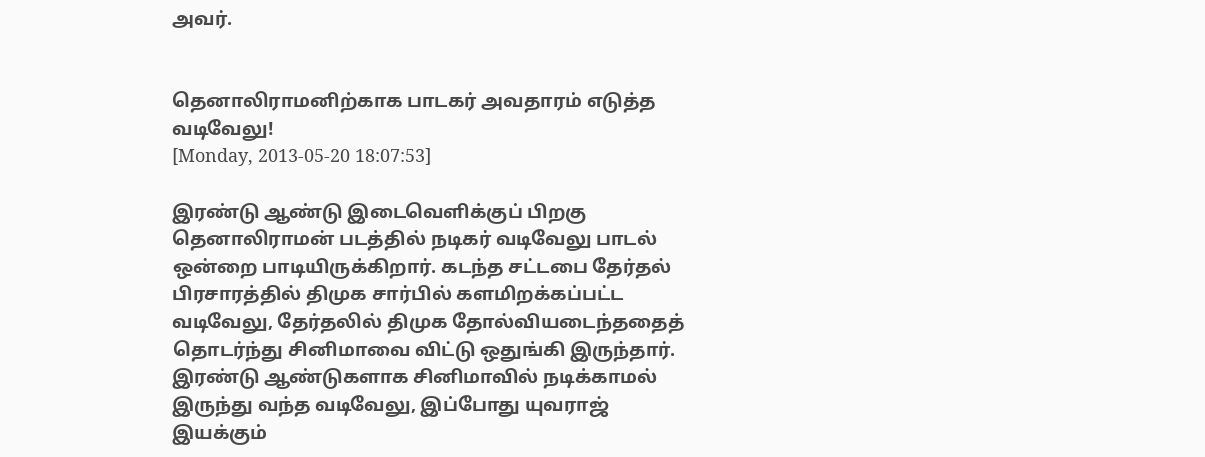அவர்.


தெனாலிராமனிற்காக பாடகர் அவதாரம் எடுத்த வடிவேலு!
[Monday, 2013-05-20 18:07:53]

இரண்டு ஆண்டு இடைவெளிக்குப் பிறகு தெனாலிராமன் படத்தில் நடிகர் வடிவேலு பாடல் ஒன்றை பாடியிருக்கிறார். கடந்த சட்டபை தேர்தல் பிரசாரத்தில் திமுக சார்பில் களமிறக்கப்பட்ட வடிவேலு, தேர்தலில் திமுக தோல்வியடைந்ததைத் தொடர்ந்து சினிமாவை விட்டு ஒதுங்கி இருந்தார். இரண்டு ஆண்டுகளாக சினிமாவில் நடிக்காமல் இருந்து வந்த வடிவேலு, இப்போது யுவராஜ் இயக்கும்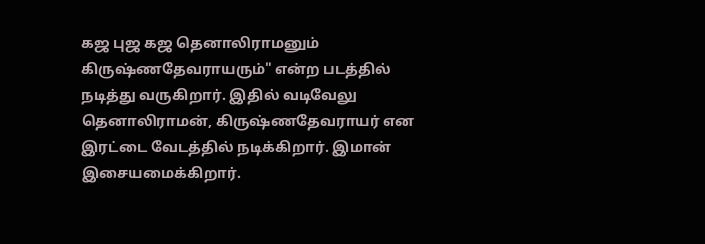கஜ புஜ கஜ தெனாலிராமனும் கிருஷ்ணதேவராயரும்" என்ற படத்தில் நடித்து வருகிறார். இதில் வடிவேலு தெனாலிராமன், கிருஷ்ணதேவராயர் என இரட்டை வேடத்தில் நடிக்கிறார். இமான் இசையமைக்கிறார்.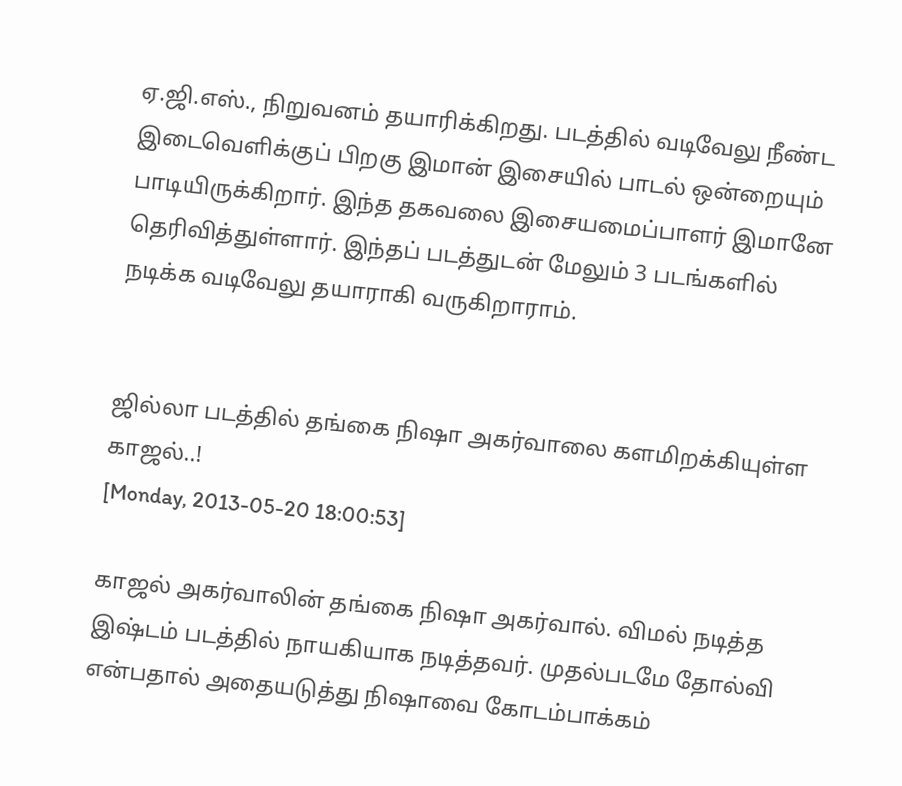ஏ.ஜி.எஸ்., நிறுவனம் தயாரிக்கிறது. படத்தில் வடிவேலு நீண்ட இடைவெளிக்குப் பிறகு இமான் இசையில் பாடல் ஒன்றையும் பாடியிருக்கிறார். இந்த தகவலை இசையமைப்பாளர் இமானே தெரிவித்துள்ளார். இந்தப் படத்துடன் மேலும் 3 படங்களில் நடிக்க வடிவேலு தயாராகி வருகிறாராம்.


ஜில்லா படத்தில் தங்கை நிஷா அகர்வாலை களமிறக்கியுள்ள காஜல்..!
[Monday, 2013-05-20 18:00:53]

காஜல் அகர்வாலின் தங்கை நிஷா அகர்வால். விமல் நடித்த இஷ்டம் படத்தில் நாயகியாக நடித்தவர். முதல்படமே தோல்வி என்பதால் அதையடுத்து நிஷாவை கோடம்பாக்கம்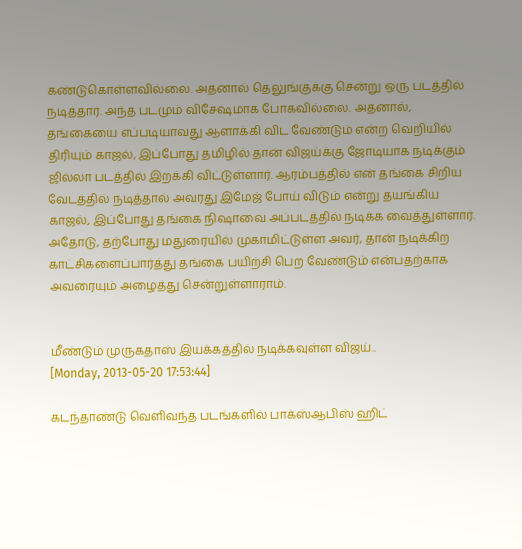கண்டுகொள்ளவில்லை. அதனால் தெலுங்குக்கு சென்று ஒரு படத்தில் நடித்தார். அந்த படமும் விசேஷமாக போகவில்லை. அதனால், தங்கையை எப்படியாவது ஆளாக்கி விட வேண்டும் என்ற வெறியில் திரியும் காஜல், இப்போது தமிழில் தான் விஜய்க்கு ஜோடியாக நடிக்கும் ஜில்லா படத்தில் இறக்கி விட்டுள்ளார். ஆரம்பத்தில் என் தங்கை சிறிய வேடத்தில் நடித்தால் அவரது இமேஜ் போய் விடும் என்று தயங்கிய காஜல், இப்போது தங்கை நிஷாவை அப்படத்தில் நடிக்க வைத்துள்ளார். அதோடு, தற்போது மதுரையில் முகாமிட்டுள்ள அவர், தான் நடிக்கிற காட்சிகளைப்பார்த்து தங்கை பயிற்சி பெற வேண்டும் என்பதற்காக அவரையும் அழைத்து சென்றுள்ளாராம்.


மீண்டும் முருகதாஸ் இயக்கத்தில் நடிக்கவுள்ள விஜய்..
[Monday, 2013-05-20 17:53:44]

கடந்தாண்டு வெளிவந்த படங்களில் பாக்ஸ்ஆபிஸ் ஹிட்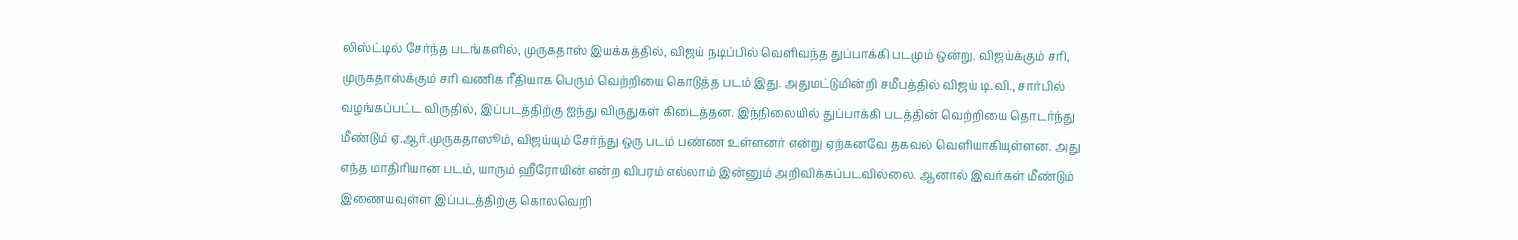லிஸ்ட்டில் சேர்ந்த படங்களில், முருகதாஸ் இயக்கத்தில், விஜய் நடிப்பில் வெளிவந்த துப்பாக்கி படமும் ஒன்று. விஜய்க்கும் சரி, முருகதாஸ்க்கும் சரி வணிக ரீதியாக பெரும் வெற்றியை கொடுத்த படம் இது. அதுமட்டுமின்றி சமீபத்தில் விஜய் டி.வி., சார்பில் வழங்கப்பட்ட விருத‌ில், இப்படத்திற்கு ஐந்து விருதுகள் கிடைத்தன. இந்நிலையில் துப்பாக்கி படத்தின் வெற்றியை தொடர்ந்து மீண்டும் ஏ.ஆர்.முருகதாஸூம், விஜய்யும் சேர்ந்து ஒரு படம் பண்ண உள்ளனர் என்று ஏற்கனவே தகவல் வெளியாகியுள்ளன. அது எந்த மாதிரியான படம், யாரும் ஹீரோயின் என்ற விபரம் எல்லாம் இன்னும் அறிவிக்கப்படவில்லை. ஆனால் இவர்கள் மீண்டும் இணையவுள்ள இப்படத்திற்கு கொலவெறி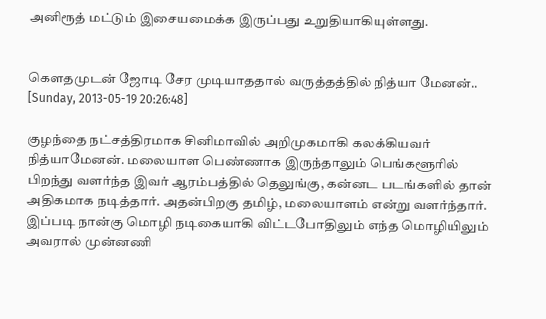அனிரூத் மட்டும் இசையமைக்க இருப்பது உறுதியாகியுள்ளது.


கௌதமுடன் ஜோடி சேர முடியாததால் வருத்தத்தில் நித்யா மேனன்..
[Sunday, 2013-05-19 20:26:48]

குழந்தை நட்சத்திரமாக சினிமாவில் அறிமுகமாகி கலக்கியவர் நித்யாமேனன். மலையாள பெண்ணாக இருந்தாலும் பெங்களூரில் பிறந்து வளர்ந்த இவர் ஆரம்பத்தில் தெலுங்கு, கன்னட படங்களில் தான் அதிகமாக நடித்தார். அதன்பிறகு தமிழ், மலையாளம் என்று வளர்ந்தார். இப்படி நான்கு மொழி நடிகையாகி விட்டபோதிலும் எந்த மொழியிலும் அவரால் முன்னணி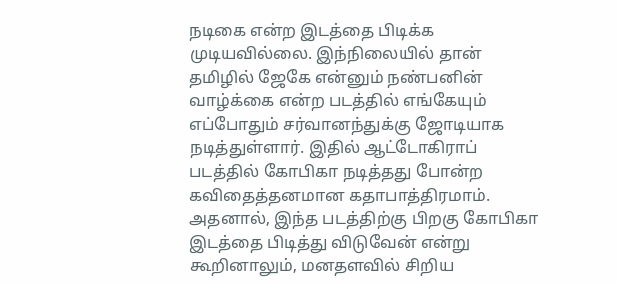நடிகை என்ற இடத்தை பிடிக்க முடியவில்லை. இந்நிலையில் தான் தமிழில் ஜேகே என்னும் நண்பனின் வாழ்க்கை என்ற படத்தில் எங்கேயும் எப்போதும் சர்வானந்துக்கு ஜோடியாக நடித்துள்ளார். இதில் ஆட்டோகிராப் படத்தில் கோபிகா நடித்தது போன்ற கவிதைத்தனமான கதாபாத்திரமாம். அதனால், இந்த படத்திற்கு பிறகு கோபிகா இடத்தை பிடித்து விடுவேன் என்று கூறினாலும், மனதளவில் சிறிய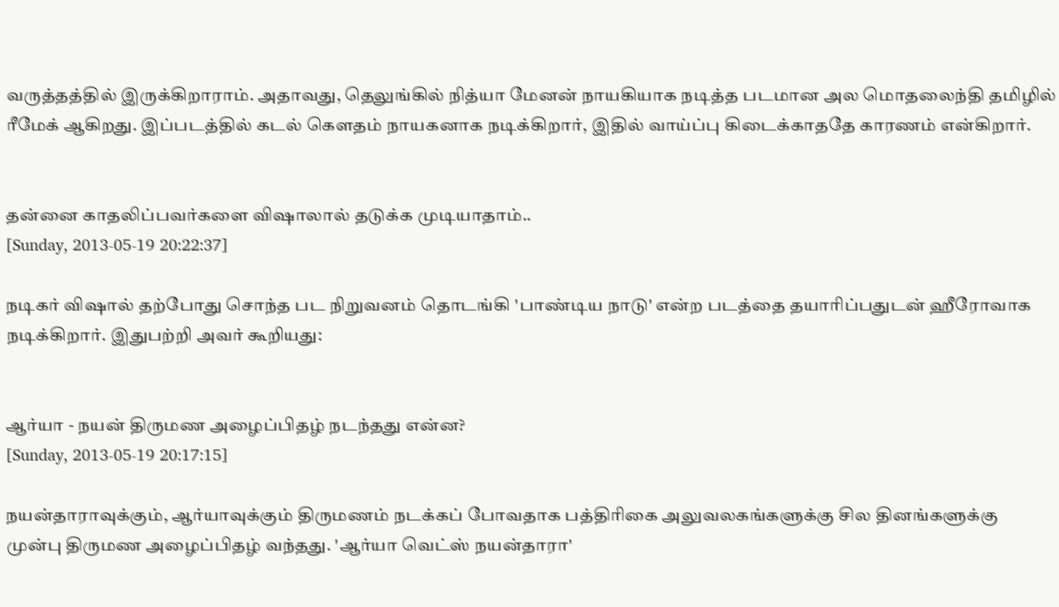வருத்தத்தில் இருக்கிறாராம். அதாவது, தெலுங்கில் நித்யா மேனன் நாயகியாக நடித்த படமான அல மொதலைந்தி தமிழில் ரீமேக் ஆகிறது. இப்படத்தில் கடல் கௌதம் நாயகனாக நடிக்கிறார், இதில் வாய்ப்பு கிடைக்காததே காரணம் என்கிறார்.


தன்னை காதலிப்பவர்களை விஷாலால் தடுக்க முடியாதாம்..
[Sunday, 2013-05-19 20:22:37]

நடிகர் விஷால் தற்போது சொந்த பட நிறுவனம் தொடங்கி 'பாண்டிய நாடு' என்ற படத்தை தயாரிப்பதுடன் ஹீரோவாக நடிக்கிறார். இதுபற்றி அவர் கூறியது:


ஆர்யா - நயன் திருமண அழைப்பிதழ் நடந்தது என்ன?
[Sunday, 2013-05-19 20:17:15]

நயன்தாராவுக்கும், ஆர்யாவுக்கும் திருமணம் நடக்கப் போவதாக பத்திரிகை அலுவலகங்களுக்கு சில தினங்களுக்கு முன்பு திருமண அழைப்பிதழ் வந்தது. 'ஆர்யா வெட்ஸ் நயன்தாரா'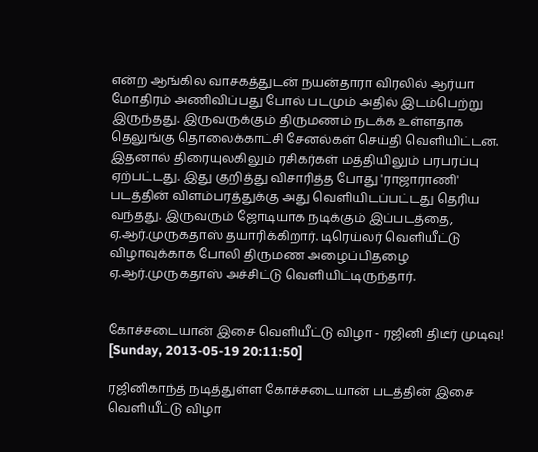என்ற ஆங்கில வாசகத்துடன் நயன்தாரா விரலில் ஆர்யா மோதிரம் அணிவிப்பது போல் படமும் அதில் இடம்பெற்று இருந்தது. இருவருக்கும் திருமணம் நடக்க உள்ளதாக தெலுங்கு தொலைக்காட்சி சேனல்கள் செய்தி வெளியிட்டன. இதனால் திரையுலகிலும் ரசிகர்கள் மத்தியிலும் பரபரப்பு ஏற்பட்டது. இது குறித்து விசாரித்த போது 'ராஜாராணி' படத்தின் விளம்பரத்துக்கு அது வெளியிடப்பட்டது தெரிய வந்தது. இருவரும் ஜோடியாக நடிக்கும் இப்படத்தை, ஏ.ஆர்.முருகதாஸ் தயாரிக்கிறார். டிரெய்லர் வெளியீட்டு விழாவுக்காக போலி திருமண அழைப்பிதழை ஏ.ஆர்.முருகதாஸ் அச்சிட்டு வெளியிட்டிருந்தார்.


கோச்சடையான் இசை வெளியீட்டு விழா - ரஜினி திடீர் முடிவு!
[Sunday, 2013-05-19 20:11:50]

ரஜினிகாந்த் நடித்துள்ள கோச்சடையான் படத்தின் இசை வெளியீட்டு விழா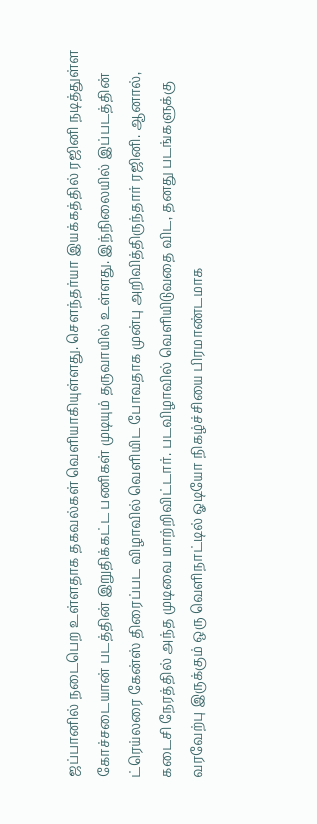ஜப்பானில் நடைபெற உள்ளதாக தகவல்கள் வெளியாகியுள்ளது. செளந்தர்யா இயக்கத்தில் ரஜினி நடித்துள்ள கோச்சடையான் படத்தின் இறுதிக்கட்ட பணிகள் முடியும் தருவாயில் உள்ளது. இந்நிலையில் இப்படத்தின் ட்ரெய்லரை கேன்ஸ் திரைப்பட விழாவில் வெளியிட போவதாக முன்பு அறிவித்திருந்தார் ரஜினி. ஆனால், கடைசி நேரத்தில் அந்த முடிவை மாற்றிவிட்டார். படவிழாவில் வெளியிடுவதை விட, தனது படங்களுக்கு வரவேற்பு இருக்கும் ஒரு வெளிநாட்டில் ஓடியோ நிகழ்ச்சியை பிரமாண்டமாக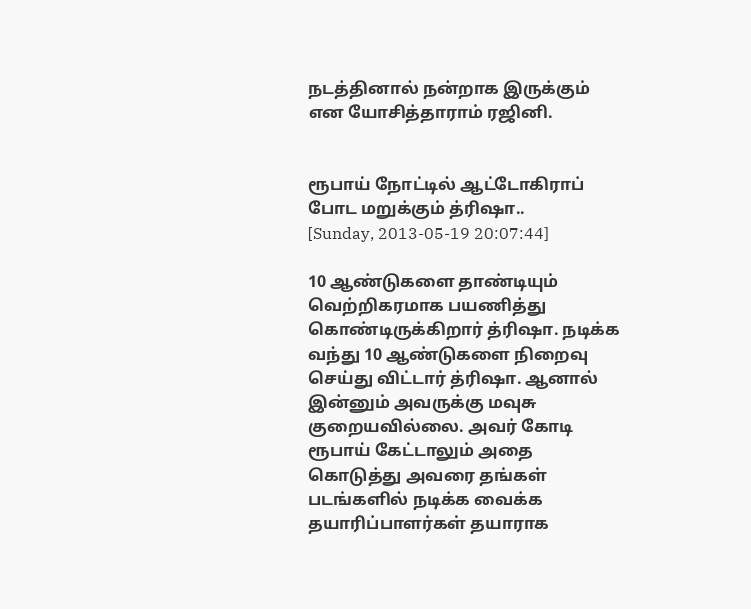நடத்தினால் நன்றாக இருக்கும் என யோசித்தாராம் ரஜினி.


ரூபாய் நோட்டில் ஆட்டோகிராப் போட மறுக்கும் த்ரிஷா..
[Sunday, 2013-05-19 20:07:44]

10 ஆண்டுகளை தாண்டியும் வெற்றிகரமாக பயணித்து கொண்டிருக்கிறார் த்ரிஷா. நடிக்க வந்து 10 ஆண்டுகளை நிறைவு செய்து விட்டார் த்ரிஷா. ஆனால் இன்னும் அவருக்கு மவுசு குறையவில்லை. அவர் கோடி ரூபாய் கேட்டாலும் அதை கொடுத்து அவரை தங்கள் படங்களில் நடிக்க வைக்க தயாரிப்பாளர்கள் தயாராக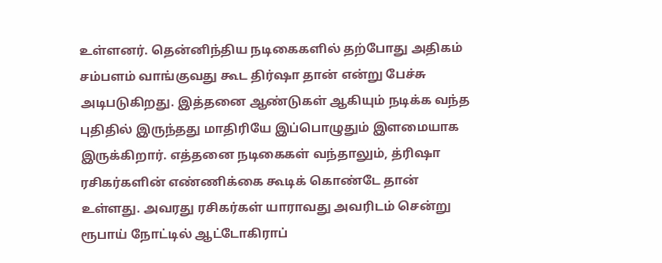உள்ளனர். தென்னிந்திய நடிகைகளில் தற்போது அதிகம் சம்பளம் வாங்குவது கூட திர்ஷா தான் என்று பேச்சு அடிபடுகிறது. இத்தனை ஆண்டுகள் ஆகியும் நடிக்க வந்த புதிதில் இருந்தது மாதிரியே இப்பொழுதும் இளமையாக இருக்கிறார். எத்தனை நடிகைகள் வந்தாலும், த்ரிஷா ரசிகர்களின் எண்ணிக்கை கூடிக் கொண்டே தான் உள்ளது. அவரது ரசிகர்கள் யாராவது அவரிடம் சென்று ரூபாய் நோட்டில் ஆட்டோகிராப்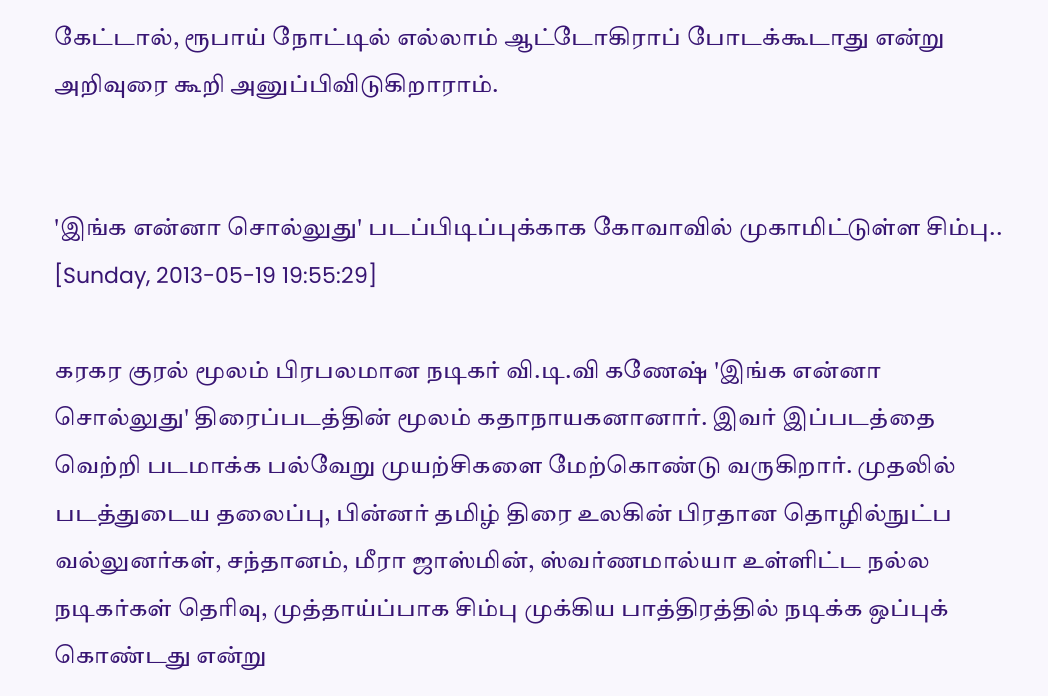கேட்டால், ரூபாய் நோட்டில் எல்லாம் ஆட்டோகிராப் போடக்கூடாது என்று அறிவுரை கூறி அனுப்பிவிடுகிறாராம்.


'இங்க என்னா சொல்லுது' படப்பிடிப்புக்காக கோவாவில் முகாமிட்டுள்ள சிம்பு..
[Sunday, 2013-05-19 19:55:29]

கரகர குரல் மூலம் பிரபலமான நடிகர் வி.டி.வி கணேஷ் 'இங்க என்னா சொல்லுது' திரைப்படத்தின் மூலம் கதாநாயகனானார். இவர் இப்படத்தை வெற்றி படமாக்க பல்வேறு முயற்சிகளை மேற்கொண்டு வருகிறார். முதலில் படத்துடைய தலைப்பு, பின்னர் தமிழ் திரை உலகின் பிரதான தொழில்நுட்ப வல்லுனர்கள், சந்தானம், மீரா ஜாஸ்மின், ஸ்வர்ணமால்யா உள்ளிட்ட நல்ல நடிகர்கள் தெரிவு, முத்தாய்ப்பாக சிம்பு முக்கிய பாத்திரத்தில் நடிக்க ஒப்புக் கொண்டது என்று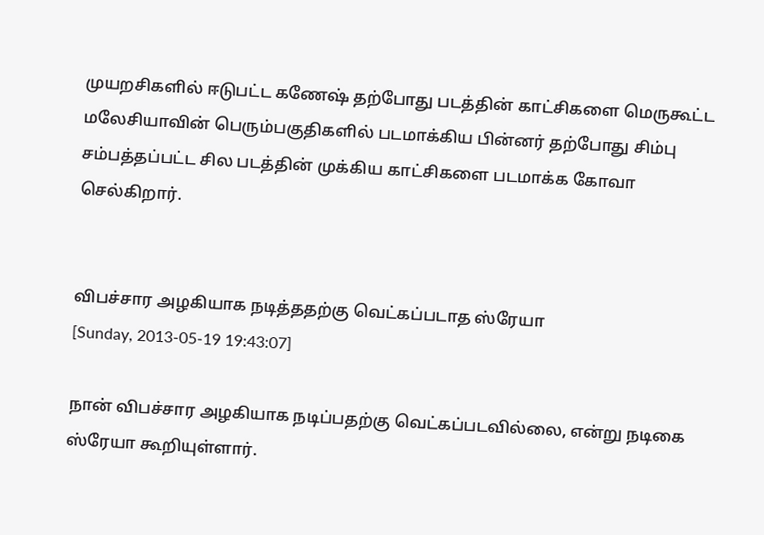முயறசிகளில் ஈடுபட்ட கணேஷ் தற்போது படத்தின் காட்சிகளை மெருகூட்ட மலேசியாவின் பெரும்பகுதிகளில் படமாக்கிய பின்னர் தற்போது சிம்பு சம்பத்தப்பட்ட சில படத்தின் முக்கிய காட்சிகளை படமாக்க கோவா செல்கிறார்.


விபச்சார அழகியாக நடித்ததற்கு வெட்கப்படாத ஸ்ரேயா
[Sunday, 2013-05-19 19:43:07]

நான் விபச்சார அழகியாக நடிப்பதற்கு வெட்கப்படவில்லை, என்று நடிகை ஸ்ரேயா கூறியுள்ளார்.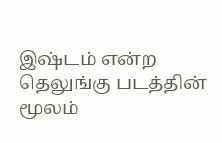இஷ்டம் என்ற தெலுங்கு படத்தின் மூலம்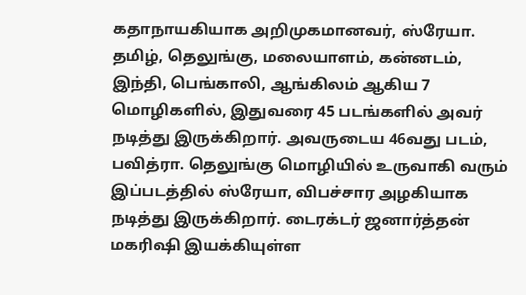கதாநாயகியாக அறிமுகமானவர், ஸ்ரேயா. தமிழ், தெலுங்கு, மலையாளம், கன்னடம், இந்தி, பெங்காலி, ஆங்கிலம் ஆகிய 7 மொழிகளில், இதுவரை 45 படங்களில் அவர் நடித்து இருக்கிறார். அவருடைய 46வது படம், பவித்ரா. தெலுங்கு மொழியில் உருவாகி வரும் இப்படத்தில் ஸ்ரேயா, விபச்சார அழகியாக நடித்து இருக்கிறார். டைரக்டர் ஜனார்த்தன் மகரிஷி இயக்கியுள்ள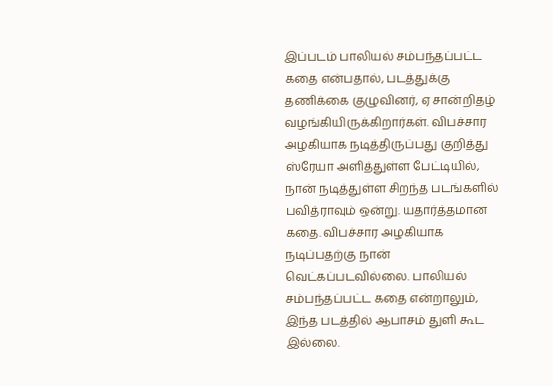இப்படம் பாலியல் சம்பந்தப்பட்ட கதை என்பதால், படத்துக்கு தணிக்கை குழுவினர், ஏ சான்றிதழ் வழங்கியிருக்கிறார்கள். விபச்சார அழகியாக நடித்திருப்பது குறித்து ஸ்ரேயா அளித்துள்ள பேட்டியில், நான் நடித்துள்ள சிறந்த படங்களில் பவித்ராவும் ஒன்று. யதார்த்தமான கதை. விபச்சார அழகியாக நடிப்பதற்கு நான் வெட்கப்படவில்லை. பாலியல் சம்பந்தப்பட்ட கதை என்றாலும், இந்த படத்தில் ஆபாசம் துளி கூட இல்லை.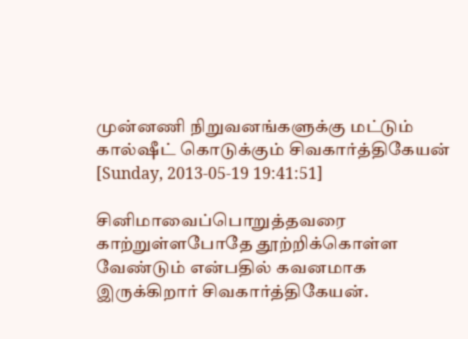முன்னணி நிறுவனங்களுக்கு மட்டும் கால்ஷீட் கொடுக்கும் சிவகார்த்திகேயன்
[Sunday, 2013-05-19 19:41:51]

சினிமாவைப்பொறுத்தவரை காற்றுள்ளபோதே தூற்றிக்கொள்ள வேண்டும் என்பதில் கவனமாக இருக்கிறார் சிவகார்த்திகேயன்.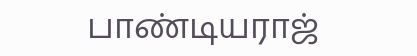பாண்டியராஜ்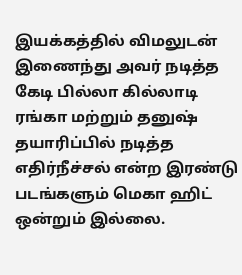இயக்கத்தில் விமலுடன் இணைந்து அவர் நடித்த கேடி பில்லா கில்லாடி ரங்கா மற்றும் தனுஷ் தயாரிப்பில் நடித்த எதிர்நீச்சல் என்ற இரண்டு படங்களும் மெகா ஹிட் ஒன்றும் இல்லை.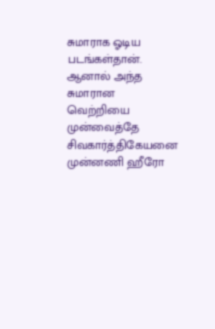சுமாராக ஓடிய படங்கள்தான். ஆனால் அந்த சுமாரான வெற்றியை முன்வைத்தே சிவகார்த்தி‌கேயனை முன்னணி ஹீரோ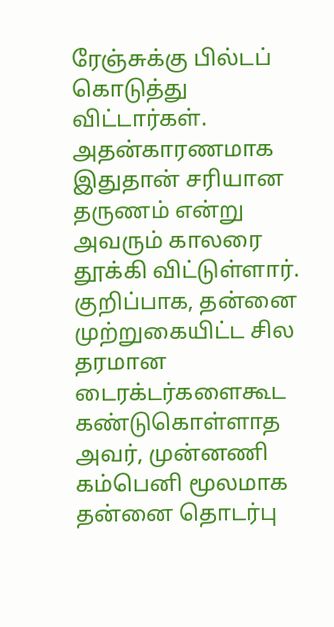ரேஞ்சுக்கு பில்டப் கொடுத்து விட்டார்கள். அதன்காரணமாக இதுதான் சரியான தருணம் என்று அவரும் காலரை தூக்கி விட்டுள்ளார். குறிப்பாக, தன்னை முற்றுகையிட்ட சில தரமான டைரக்டர்களைகூட கண்டுகொள்ளாத அவர், முன்னணி கம்பெனி மூலமாக தன்னை தொடர்பு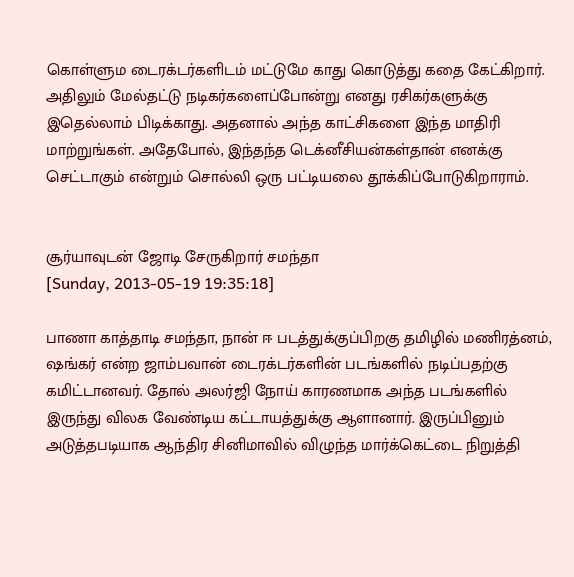கொள்ளும டைரக்டர்களிடம் மட்டுமே காது கொடுத்து கதை கேட்கிறார். அதிலும் மேல்தட்டு நடிகர்களைப்போன்று எனது ரசிகர்களுக்கு இதெல்லாம் பிடிக்காது. அதனால் அந்த காட்சிகளை இந்த மாதிரி மாற்றுங்கள். அதேபோல், இந்தந்த டெக்னீசியன்கள்தான் எனக்கு செட்டாகும் என்றும் சொல்லி ஒரு பட்டியலை தூக்கிப்போடுகிறாராம்.


சூர்யாவுடன் ஜோடி சேருகிறார் சமந்தா
[Sunday, 2013-05-19 19:35:18]

பாணா காத்தாடி சமந்தா, நான் ஈ படத்துக்குப்பிறகு தமிழில் மணிரத்னம், ஷங்கர் என்ற ஜாம்பவான் டைரக்டர்களின் படங்களில் நடிப்பதற்கு கமிட்டானவர். தோல் அலர்ஜி நோய் காரணமாக அந்த படங்களில் இருந்து விலக வேண்டிய கட்டாயத்துக்கு ஆளானார். இருப்பினும் அடுத்தபடியாக ஆந்திர சினிமாவில் விழுந்த மார்க்கெட்டை நிறுத்தி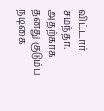விட்டார் சமந்தா. அதற்காக தனது குடும்ப நடிகை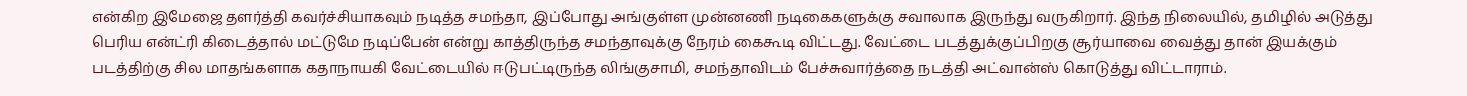என்கிற இமேஜை தளர்த்தி கவர்ச்சியாகவும் நடித்த சமந்தா, இப்போது அங்குள்ள முன்னணி நடிகைகளுக்கு சவாலாக இருந்து வருகிறார். இந்த நிலையில், தமிழில் அடுத்து பெரிய என்ட்ரி கிடைத்தால் மட்டுமே நடிப்பேன் என்று காத்திருந்த சமந்தாவுக்கு நேரம் கைகூடி விட்டது. வேட்டை படத்துக்குப்பிறகு சூர்யாவை வைத்து தான் இயக்கும் படத்திற்கு சில மாதங்களாக கதாநாயகி வேட்டையில் ஈடுபட்டிருந்த லிங்குசாமி, சமந்தாவிடம் பேச்சுவார்த்தை நடத்தி அட்வான்ஸ் கொடுத்து விட்டாராம்.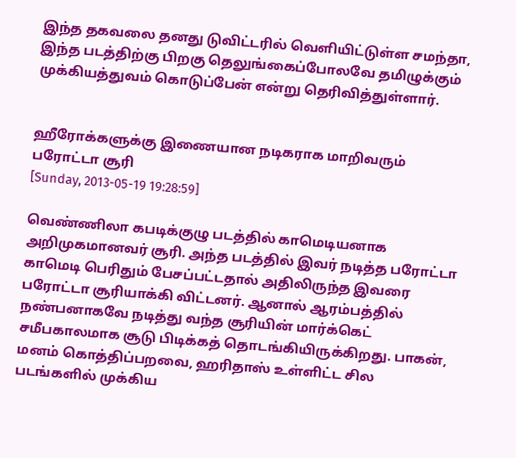இந்த தகவலை தனது டுவிட்டரில் வெளியிட்டுள்ள சமந்தா, இந்த படத்திற்கு பிறகு தெலுங்கைப்போலவே தமிழுக்கும் முக்கியத்துவம் கொடுப்பேன் என்று தெரிவித்துள்ளார்.


ஹீரோக்களுக்கு இணையான நடிகராக மாறிவரும் பரோட்டா சூரி
[Sunday, 2013-05-19 19:28:59]

வெண்ணிலா கபடிக்குழு படத்தில் காமெடியனாக அறிமுகமானவர் சூரி. அந்த படத்தில் இவர் நடித்த பரோட்டா காமெடி பெரிதும் பேசப்பட்டதால் அதிலிருந்த இவரை பரோட்டா சூரியாக்கி விட்டனர். ஆனால் ஆரம்பத்தில் நண்பனாகவே நடித்து வந்த சூரியின் மார்க்கெட் சமீபகாலமாக சூடு பிடிக்கத் தொடங்கியிருக்கிறது. பாகன், மனம் கொத்திப்பறவை, ஹரிதாஸ் உள்ளிட்ட சில படங்களில் முக்கிய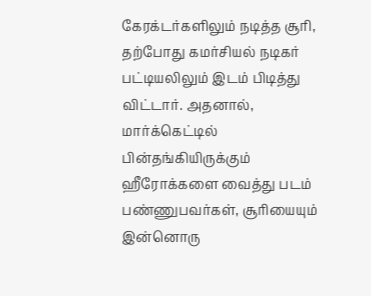கேரக்டர்களிலும் நடித்த சூரி, தற்போது கமர்சியல் நடிகர் பட்டியலிலும் இடம் பிடித்து விட்டார். அதனால், மார்க்கெட்டில் பின்தங்கியிருக்கும் ஹீரோக்களை வைத்து படம் பண்ணுபவர்கள், சூரியையும் இன்னொரு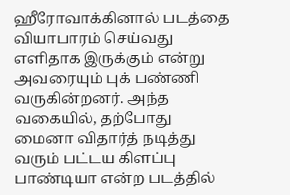ஹீரோவாக்கினால் படத்தை வியாபாரம் செய்வது எளிதாக இருக்கும் என்று அவரையும் புக் பண்ணி வருகின்றனர். அந்த வகையில், தற்போது மைனா விதார்த் நடித்து வரும் பட்டய கிளப்பு பாண்டியா என்ற படத்தில்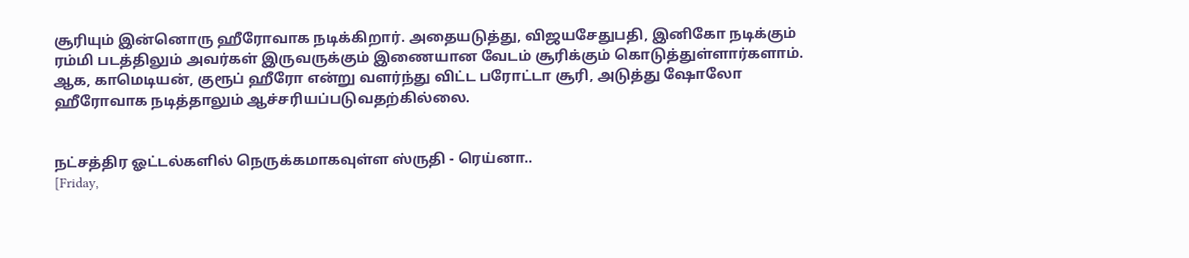சூரியும் இன்னொரு ஹீரோவாக நடிக்கிறார். அதையடுத்து, விஜயசேதுபதி, இனிகோ நடிக்கும் ரம்மி படத்திலும் அவர்கள் இருவருக்கும் இணையான வேடம் சூரிக்கும் கொடுத்துள்ளார்களாம். ஆக, காமெடியன், குரூப் ஹீரோ என்று வளர்ந்து விட்ட பரோட்டா சூரி, அடுத்து ஷோலோ ஹீரோவாக நடித்தாலும் ஆச்சரியப்படுவதற்கில்லை.


நட்சத்திர ஓட்டல்களில் நெருக்கமாகவுள்ள ஸ்ருதி - ரெய்னா..
[Friday,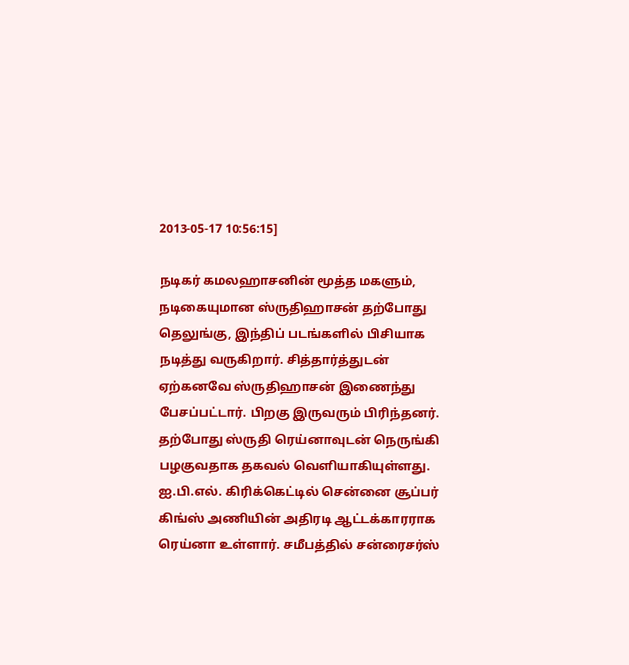2013-05-17 10:56:15]

நடிகர் கமலஹாசனின் மூத்த மகளும், நடிகையுமான ஸ்ருதிஹாசன் தற்போது தெலுங்கு, இந்திப் படங்களில் பிசியாக நடித்து வருகிறார். சித்தார்த்துடன் ஏற்கனவே ஸ்ருதிஹாசன் இணைந்து பேசப்பட்டார். பிறகு இருவரும் பிரிந்தனர். தற்போது ஸ்ருதி ரெய்னாவுடன் நெருங்கி பழகுவதாக தகவல் வெளியாகியுள்ளது. ஐ.பி.எல். கிரிக்கெட்டில் சென்னை சூப்பர் கிங்ஸ் அணியின் அதிரடி ஆட்டக்காரராக ரெய்னா உள்ளார். சமீபத்தில் சன்ரைசர்ஸ்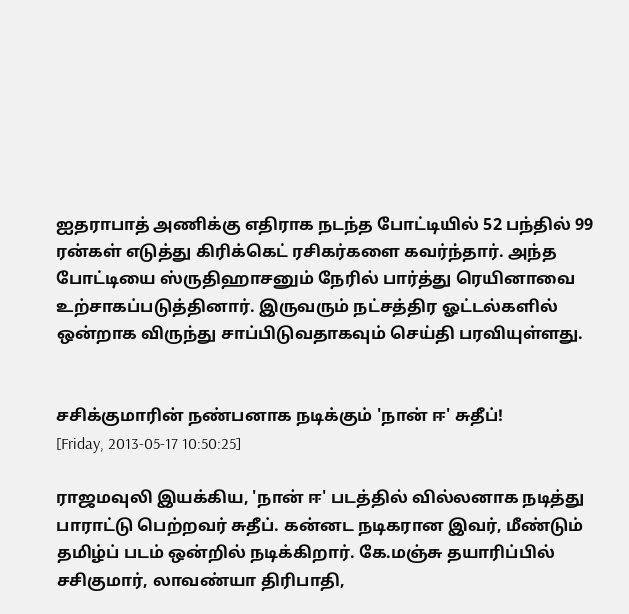ஐதராபாத் அணிக்கு எதிராக நடந்த போட்டியில் 52 பந்தில் 99 ரன்கள் எடுத்து கிரிக்கெட் ரசிகர்களை கவர்ந்தார். அந்த போட்டியை ஸ்ருதிஹாசனும் நேரில் பார்த்து ரெயினாவை உற்சாகப்படுத்தினார். இருவரும் நட்சத்திர ஓட்டல்களில் ஒன்றாக விருந்து சாப்பிடுவதாகவும் செய்தி பரவியுள்ளது.


சசிக்குமாரின் நண்பனாக நடிக்கும் 'நான் ஈ' சுதீப்!
[Friday, 2013-05-17 10:50:25]

ராஜமவுலி இயக்கிய, 'நான் ஈ' படத்தில் வில்லனாக நடித்து பாராட்டு பெற்றவர் சுதீப். கன்னட நடிகரான இவர், மீண்டும் தமிழ்ப் படம் ஒன்றில் நடிக்கிறார். கே.மஞ்சு தயாரிப்பில் சசிகுமார், லாவண்யா திரிபாதி,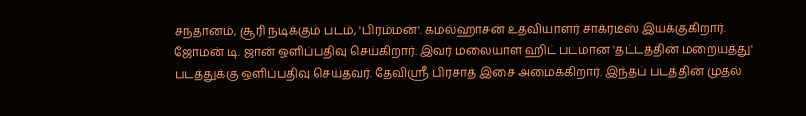சந்தானம், சூரி நடிக்கும் படம், 'பிரம்மன்'. கமல்ஹாசன் உதவியாளர் சாக்ரடீஸ் இயக்குகிறார். ஜோமன் டி. ஜான் ஒளிப்பதிவு செய்கிறார். இவர் மலையாள ஹிட் படமான 'தட்டத்தின் மறையத்து' படத்துக்கு ஒளிப்பதிவு செய்தவர். தேவிஸ்ரீ பிரசாத் இசை அமைக்கிறார். இந்தப் படத்தின் முதல்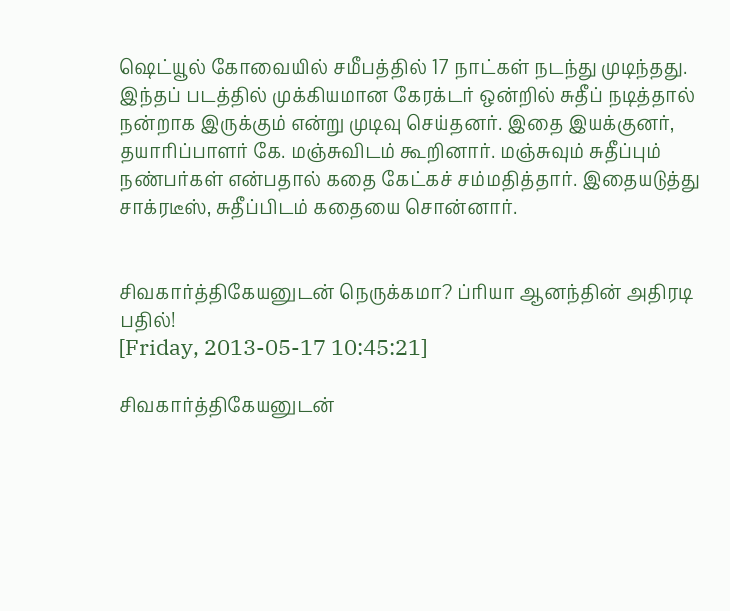ஷெட்யூல் கோவையில் சமீபத்தில் 17 நாட்கள் நடந்து முடிந்தது. இந்தப் படத்தில் முக்கியமான கேரக்டர் ஒன்றில் சுதீப் நடித்தால் நன்றாக இருக்கும் என்று முடிவு செய்தனர். இதை இயக்குனர், தயாரிப்பாளர் கே. மஞ்சுவிடம் கூறினார். மஞ்சுவும் சுதீப்பும் நண்பர்கள் என்பதால் கதை கேட்கச் சம்மதித்தார். இதையடுத்து சாக்ரடீஸ், சுதீப்பிடம் கதையை சொன்னார்.


சிவகார்த்திகேயனுடன் நெருக்கமா? ப்ரியா ஆனந்தின் அதிரடி பதில்!
[Friday, 2013-05-17 10:45:21]

சிவகார்த்திகேயனுடன்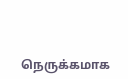நெருக்கமாக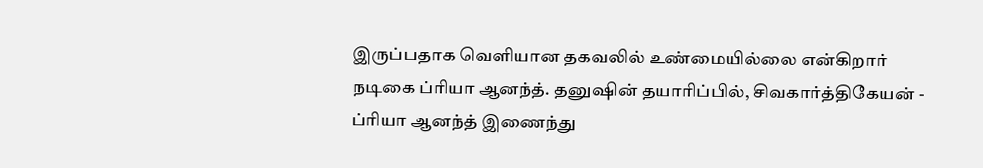இருப்பதாக வெளியான தகவலில் உண்மையில்லை என்கிறார் நடிகை ப்ரியா ஆனந்த். தனுஷின் தயாரிப்பில், சிவகார்த்திகேயன் - ப்ரியா ஆனந்த் இணைந்து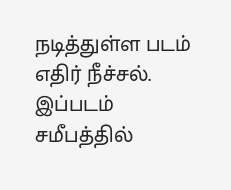நடித்துள்ள படம் எதிர் நீச்சல். இப்படம் சமீபத்தில்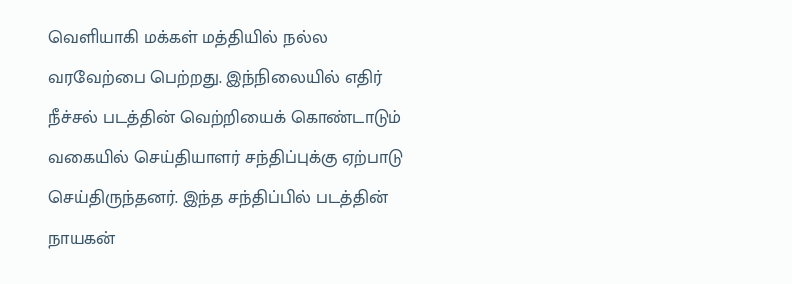வெளியாகி மக்கள் மத்தியில் நல்ல வரவேற்பை பெற்றது. இந்நிலையில் எதிர் நீச்சல் படத்தின் வெற்றியைக் கொண்டாடும் வகையில் செய்தியாளர் சந்திப்புக்கு ஏற்பாடு செய்திருந்தனர். இந்த சந்திப்பில் படத்தின் நாயகன்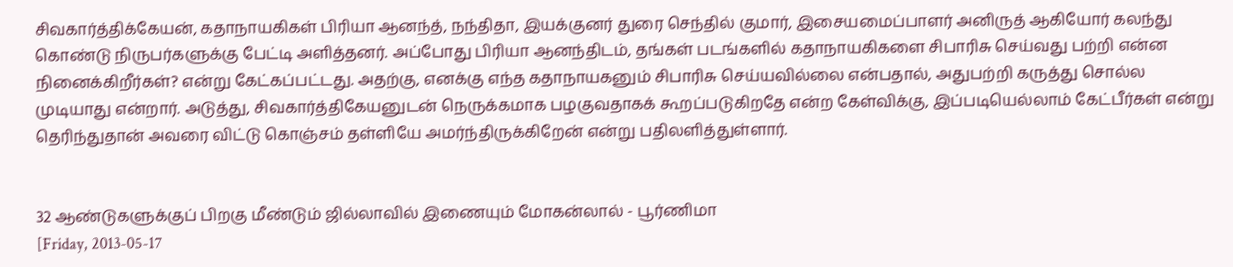சிவகார்த்திக்கேயன், கதாநாயகிகள் பிரியா ஆனந்த், நந்திதா, இயக்குனர் துரை செந்தில் குமார், இசையமைப்பாளர் அனிருத் ஆகியோர் கலந்து கொண்டு நிருபர்களுக்கு பேட்டி அளித்தனர். அப்போது பிரியா ஆனந்திடம், தங்கள் படங்களில் கதாநாயகிகளை சிபாரிசு செய்வது பற்றி என்ன நினைக்கிறீர்கள்? என்று கேட்கப்பட்டது. அதற்கு, எனக்கு எந்த கதாநாயகனும் சிபாரிசு செய்யவில்லை என்பதால், அதுபற்றி கருத்து சொல்ல முடியாது என்றார். அடுத்து, சிவகார்த்திகேயனுடன் நெருக்கமாக பழகுவதாகக் கூறப்படுகிறதே என்ற கேள்விக்கு, இப்படியெல்லாம் கேட்பீர்கள் என்று தெரிந்துதான் அவரை விட்டு கொஞ்சம் தள்ளியே அமர்ந்திருக்கிறேன் என்று பதிலளித்துள்ளார்.


32 ஆண்டுகளுக்குப் பிறகு மீண்டும் ஜில்லாவில் இணையும் மோகன்லால் - பூர்ணிமா
[Friday, 2013-05-17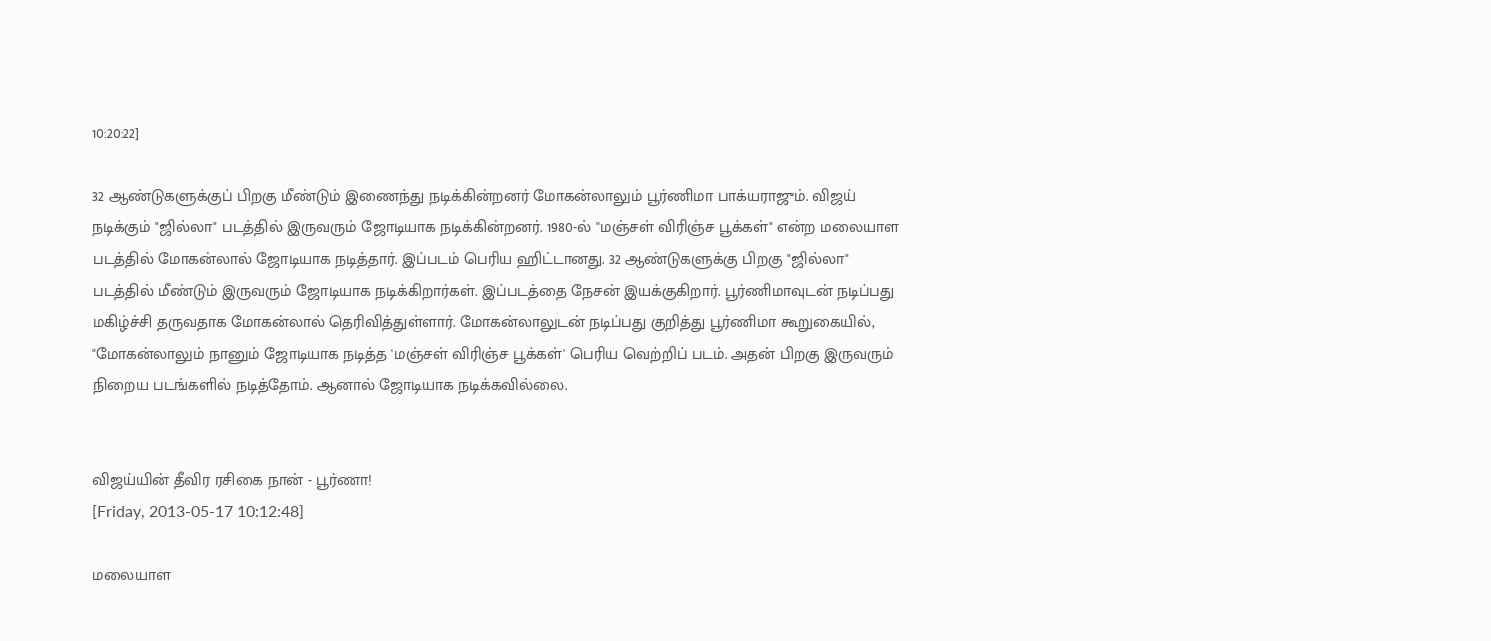10:20:22]

32 ஆண்டுகளுக்குப் பிறகு மீண்டும் இணைந்து நடிக்கின்றனர் மோகன்லாலும் பூர்ணிமா பாக்யராஜும். விஜய் நடிக்கும் "ஜில்லா" படத்தில் இருவரும் ஜோடியாக நடிக்கின்றனர். 1980-ல் "மஞ்சள் விரிஞ்ச பூக்கள்" என்ற மலையாள படத்தில் மோகன்லால் ஜோடியாக நடித்தார். இப்படம் பெரிய ஹிட்டானது. 32 ஆண்டுகளுக்கு பிறகு "ஜில்லா" படத்தில் மீண்டும் இருவரும் ஜோடியாக நடிக்கிறார்கள். இப்படத்தை நேசன் இயக்குகிறார். பூர்ணிமாவுடன் நடிப்பது மகிழ்ச்சி தருவதாக மோகன்லால் தெரிவித்துள்ளார். மோகன்லாலுடன் நடிப்பது குறித்து பூர்ணிமா கூறுகையில், "மோகன்லாலும் நானும் ஜோடியாக நடித்த 'மஞ்சள் விரிஞ்ச பூக்கள்' பெரிய வெற்றிப் படம். அதன் பிறகு இருவரும் நிறைய படங்களில் நடித்தோம். ஆனால் ஜோடியாக நடிக்கவில்லை.


விஜய்யின் தீவிர ரசிகை நான் - பூர்ணா!
[Friday, 2013-05-17 10:12:48]

மலையாள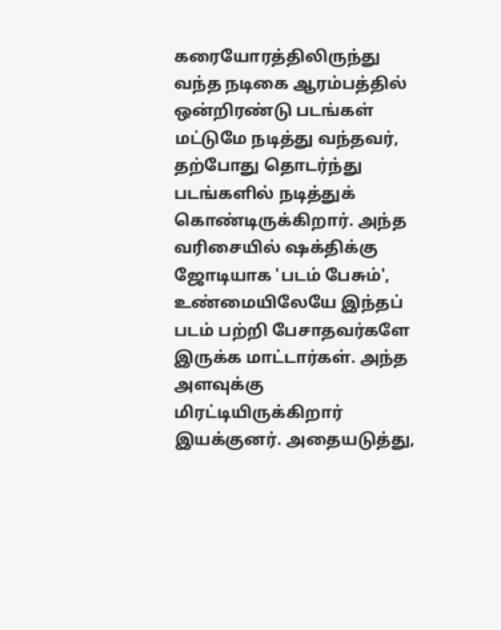கரையோரத்திலிருந்து வந்த நடிகை ஆரம்பத்தில் ஒன்றிரண்டு படங்கள் மட்டுமே நடித்து வந்தவர், தற்போது தொடர்ந்து படங்களில் நடித்துக் கொண்டிருக்கிறார். அந்த வரிசையில் ஷக்திக்கு ஜோடியாக 'படம் பேசும்', உண்மையிலேயே இந்தப் படம் பற்றி பேசாதவர்களே இருக்க மாட்டார்கள். அந்த அளவுக்கு மிரட்டியிருக்கிறார் இயக்குனர். அதையடுத்து,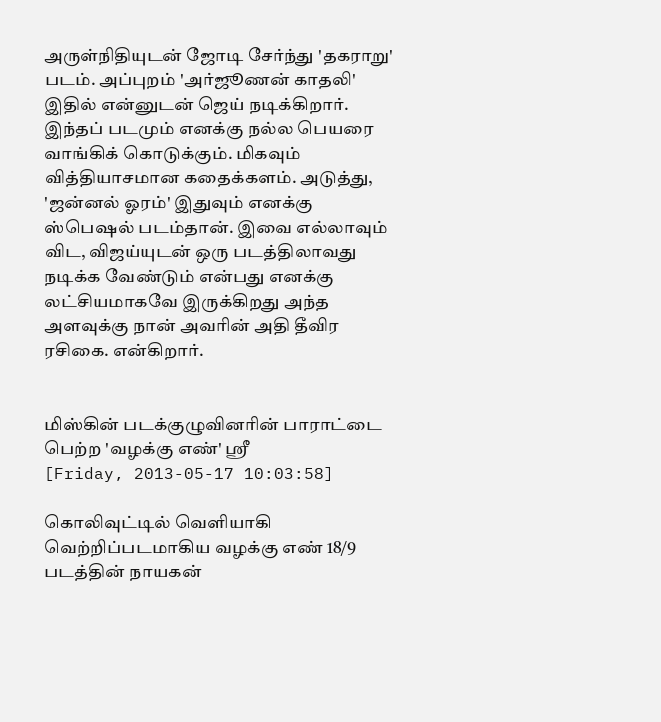அருள்நிதியுடன் ஜோடி சேர்ந்து 'தகராறு' படம். அப்புறம் 'அர்ஜூணன் காதலி' இதில் என்னுடன் ஜெய் நடிக்கிறார். இந்தப் படமும் எனக்கு நல்ல பெயரை வாங்கிக் கொடுக்கும். மிகவும் வித்தியாசமான கதைக்களம். அடுத்து, 'ஜன்னல் ஓரம்' இதுவும் எனக்கு ஸ்பெஷல் படம்தான். இவை எல்லாவும் விட, விஜய்யுடன் ஒரு படத்திலாவது நடிக்க வேண்டும் என்பது எனக்கு லட்சியமாகவே இருக்கிறது அந்த அளவுக்கு நான் அவரின் அதி தீவிர ரசிகை. என்கிறார்.


மிஸ்கின் படக்குழுவினரின் பாராட்டை பெற்ற 'வழக்கு எண்' ஸ்ரீ
[Friday, 2013-05-17 10:03:58]

கொலிவுட்டில் வெளியாகி வெற்றிப்படமாகிய வழக்கு எண் 18/9 படத்தின் நாயகன்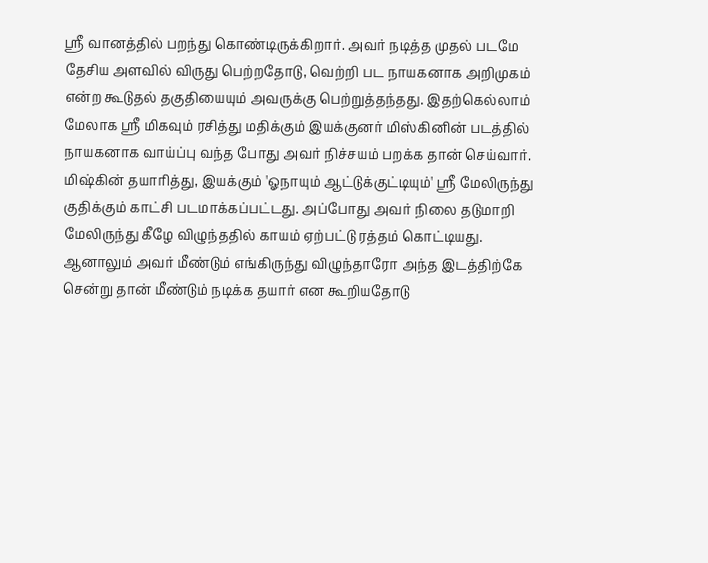ஸ்ரீ வானத்தில் பறந்து கொண்டிருக்கிறார். அவர் நடித்த முதல் படமே தேசிய அளவில் விருது பெற்றதோடு, வெற்றி பட நாயகனாக அறிமுகம் என்ற கூடுதல் தகுதியையும் அவருக்கு பெற்றுத்தந்தது. இதற்கெல்லாம் மேலாக ஸ்ரீ மிகவும் ரசித்து மதிக்கும் இயக்குனர் மிஸ்கினின் படத்தில் நாயகனாக வாய்ப்பு வந்த போது அவர் நிச்சயம் பறக்க தான் செய்வார். மிஷ்கின் தயாரித்து, இயக்கும் 'ஓநாயும் ஆட்டுக்குட்டியும்' ஸ்ரீ மேலிருந்து குதிக்கும் காட்சி படமாக்கப்பட்டது. அப்போது அவர் நிலை தடுமாறி மேலிருந்து கீழே விழுந்ததில் காயம் ஏற்பட்டு ரத்தம் கொட்டியது. ஆனாலும் அவர் மீண்டும் எங்கிருந்து விழுந்தாரோ அந்த இடத்திற்கே சென்று தான் மீண்டும் நடிக்க தயார் என கூறியதோடு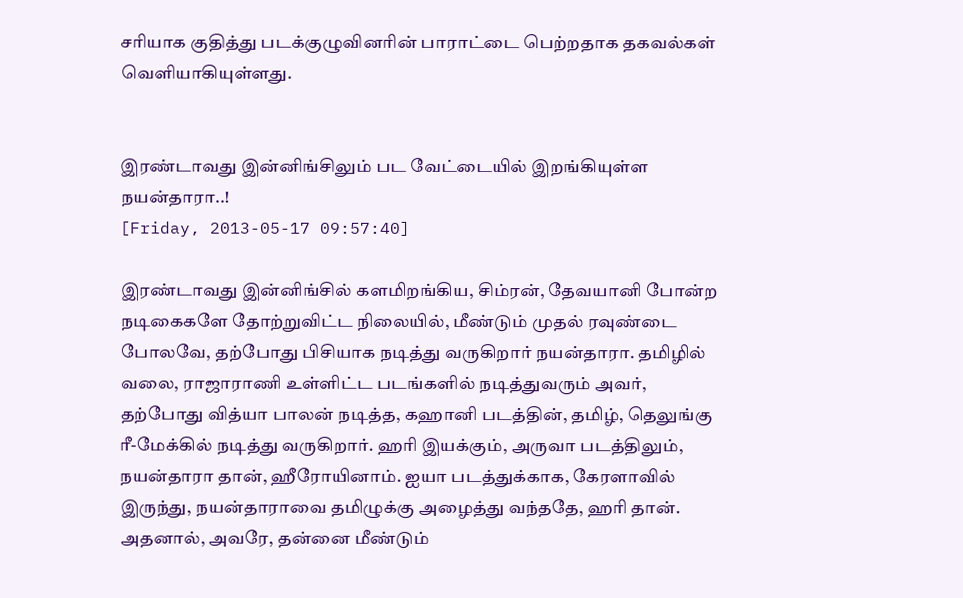சரியாக குதித்து படக்குழுவினரின் பாராட்டை பெற்றதாக தகவல்கள் வெளியாகியுள்ளது.


இரண்டாவது இன்னிங்சிலும் பட வேட்டையில் இறங்கியுள்ள நயன்தாரா..!
[Friday, 2013-05-17 09:57:40]

இரண்டாவது இன்னிங்சில் களமிறங்கிய, சிம்ரன், தேவயானி போன்ற நடிகைகளே தோற்றுவிட்ட நிலையில், மீண்டும் முதல் ரவுண்டை போலவே, தற்போது பிசியாக நடித்து வருகிறார் நயன்தாரா. தமிழில் வலை, ராஜாராணி உள்ளிட்ட படங்களில் நடித்துவரும் அவர், தற்போது வித்யா பாலன் நடித்த, கஹானி படத்தின், தமிழ், தெலுங்கு ரீ-மேக்கில் நடித்து வருகிறார். ஹரி இயக்கும், அருவா படத்திலும், நயன்தாரா தான், ஹீரோயினாம். ஐயா படத்துக்காக, கேரளாவில் இருந்து, நயன்தாராவை தமிழுக்கு அழைத்து வந்ததே, ஹரி தான். அதனால், அவரே, தன்னை மீண்டும்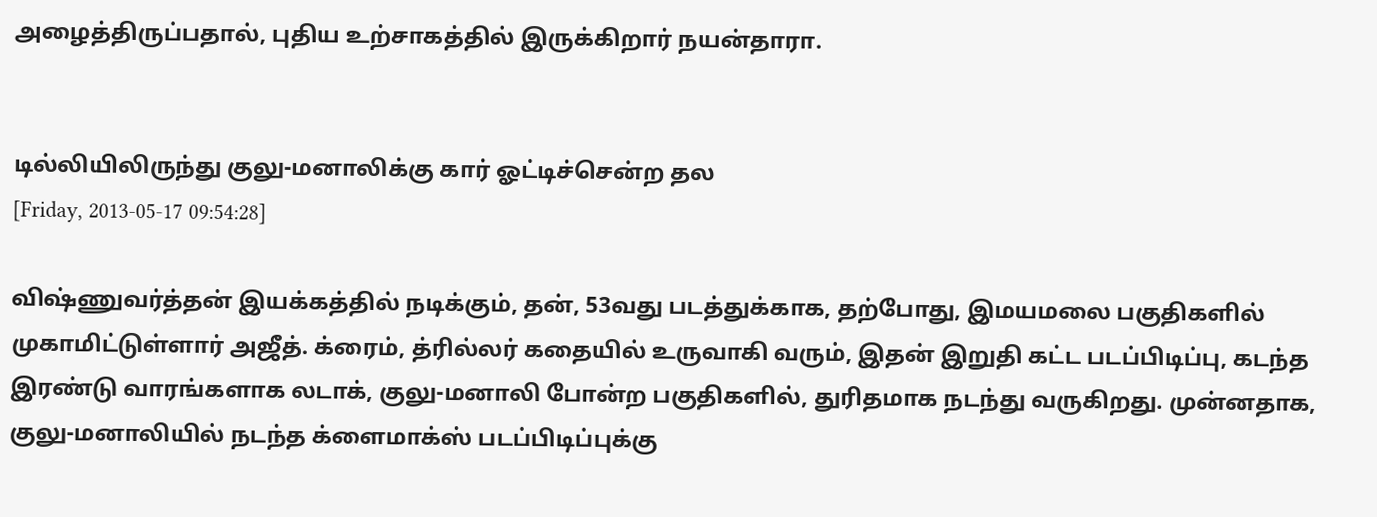அழைத்திருப்பதால், புதிய உற்சாகத்தில் இருக்கிறார் நயன்தாரா.


டில்லியிலிருந்து குலு-மனாலிக்கு கார் ஓட்டிச்சென்ற தல
[Friday, 2013-05-17 09:54:28]

விஷ்ணுவர்த்தன் இயக்கத்தில் நடிக்கும், தன், 53வது படத்துக்காக, தற்போது, இமயமலை பகுதிகளில் முகாமிட்டுள்ளார் அஜீத். க்ரைம், த்ரில்லர் கதையில் உருவாகி வரும், இதன் இறுதி கட்ட படப்பிடிப்பு, கடந்த இரண்டு வாரங்களாக லடாக், குலு-மனாலி போன்ற பகுதிகளில், துரிதமாக நடந்து வருகிறது. முன்னதாக, குலு-மனாலியில் நடந்த க்ளைமாக்ஸ் படப்பிடிப்புக்கு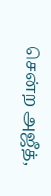சென்ற அஜீத்,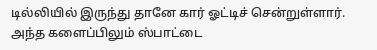டில்லியில் இருந்து தானே கார் ஓட்டிச் சென்றுள்ளார். அந்த களைப்பிலும் ஸ்பாட்டை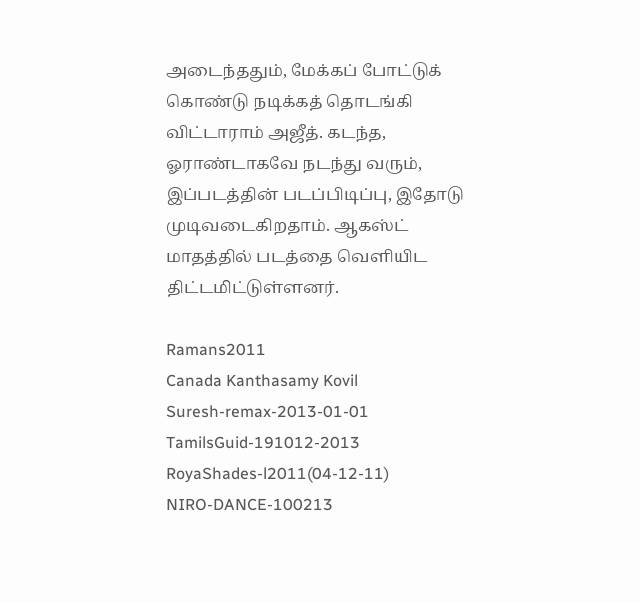அடைந்ததும், மேக்கப் போட்டுக் கொண்டு நடிக்கத் தொடங்கி விட்டாராம் அஜீத். கடந்த, ஓராண்டாகவே நடந்து வரும், இப்படத்தின் படப்பிடிப்பு, இதோடு முடிவடைகிறதாம். ஆகஸ்ட் மாதத்தில் படத்தை வெளியிட திட்டமிட்டுள்ளனர்.

Ramans2011
Canada Kanthasamy Kovil
Suresh-remax-2013-01-01
TamilsGuid-191012-2013
RoyaShades-l2011(04-12-11)
NIRO-DANCE-100213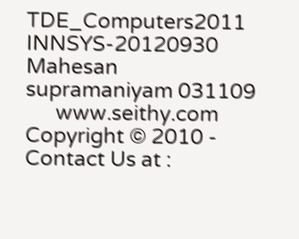TDE_Computers2011
INNSYS-20120930
Mahesan supramaniyam 031109
      www.seithy.com      Copyright © 2010 - Contact Us at :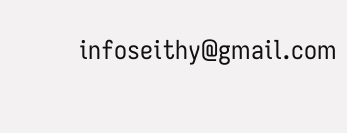infoseithy@gmail.com